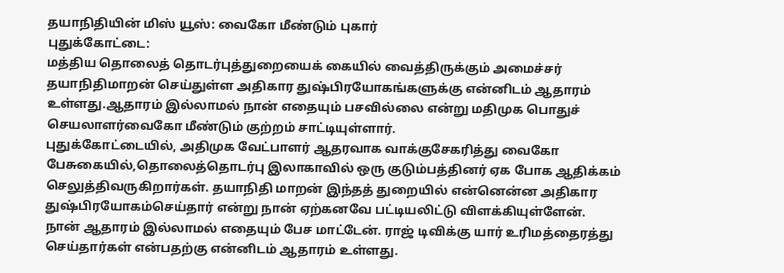தயாநிதியின் மிஸ் யூஸ்: வைகோ மீண்டும் புகார்
புதுக்கோட்டை:
மத்திய தொலைத் தொடர்புத்துறையைக் கையில் வைத்திருக்கும் அமைச்சர் தயாநிதிமாறன் செய்துள்ள அதிகார துஷ்பிரயோகங்களுக்கு என்னிடம் ஆதாரம் உள்ளது.ஆதாரம் இல்லாமல் நான் எதையும் பசவில்லை என்று மதிமுக பொதுச் செயலாளர்வைகோ மீண்டும் குற்றம் சாட்டியுள்ளார்.
புதுக்கோட்டையில், அதிமுக வேட்பாளர் ஆதரவாக வாக்குசேகரித்து வைகோ பேசுகையில்,தொலைத்தொடர்பு இலாகாவில் ஒரு குடும்பத்தினர் ஏக போக ஆதிக்கம் செலுத்திவருகிறார்கள். தயாநிதி மாறன் இந்தத் துறையில் என்னென்ன அதிகார துஷ்பிரயோகம்செய்தார் என்று நான் ஏற்கனவே பட்டியலிட்டு விளக்கியுள்ளேன்.
நான் ஆதாரம் இல்லாமல் எதையும் பேச மாட்டேன். ராஜ் டிவிக்கு யார் உரிமத்தைரத்து செய்தார்கள் என்பதற்கு என்னிடம் ஆதாரம் உள்ளது.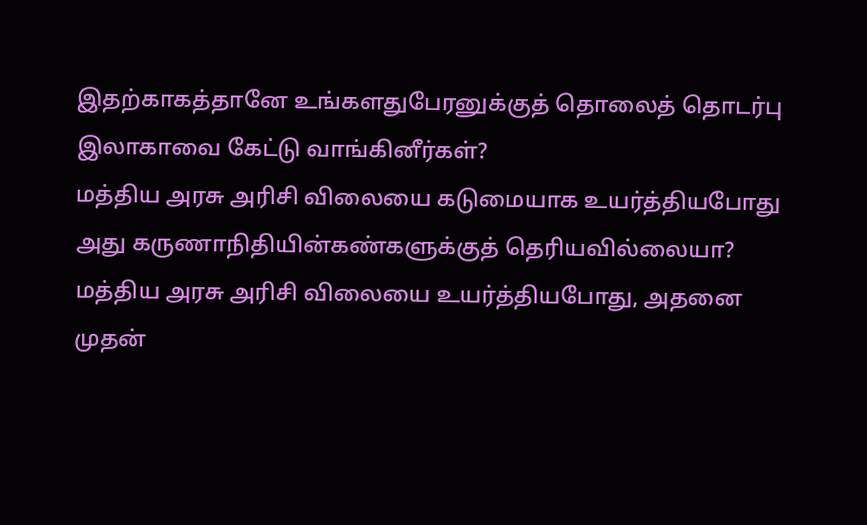இதற்காகத்தானே உங்களதுபேரனுக்குத் தொலைத் தொடர்பு இலாகாவை கேட்டு வாங்கினீர்கள்?
மத்திய அரசு அரிசி விலையை கடுமையாக உயர்த்தியபோது அது கருணாநிதியின்கண்களுக்குத் தெரியவில்லையா?
மத்திய அரசு அரிசி விலையை உயர்த்தியபோது, அதனை முதன்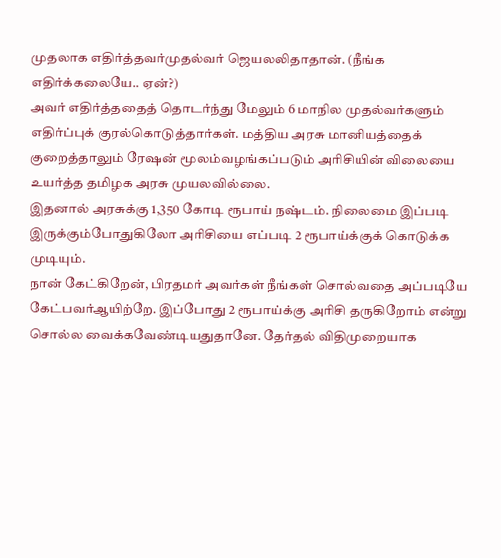முதலாக எதிர்த்தவர்முதல்வர் ஜெயலலிதாதான். (நீங்க எதிர்க்கலையே.. ஏன்?)
அவர் எதிர்த்ததைத் தொடர்ந்து மேலும் 6 மாநில முதல்வர்களும் எதிர்ப்புக் குரல்கொடுத்தார்கள். மத்திய அரசு மானியத்தைக் குறைத்தாலும் ரேஷன் மூலம்வழங்கப்படும் அரிசியின் விலையை உயர்த்த தமிழக அரசு முயலவில்லை.
இதனால் அரசுக்கு 1,350 கோடி ரூபாய் நஷ்டம். நிலைமை இப்படி இருக்கும்போதுகிலோ அரிசியை எப்படி 2 ரூபாய்க்குக் கொடுக்க முடியும்.
நான் கேட்கிறேன், பிரதமர் அவர்கள் நீங்கள் சொல்வதை அப்படியே கேட்பவர்ஆயிற்றே. இப்போது 2 ரூபாய்க்கு அரிசி தருகிறோம் என்று சொல்ல வைக்கவேண்டியதுதானே. தேர்தல் விதிமுறையாக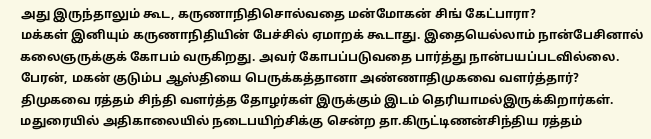அது இருந்தாலும் கூட, கருணாநிதிசொல்வதை மன்மோகன் சிங் கேட்பாரா?
மக்கள் இனியும் கருணாநிதியின் பேச்சில் ஏமாறக் கூடாது. இதையெல்லாம் நான்பேசினால் கலைஞருக்குக் கோபம் வருகிறது. அவர் கோபப்படுவதை பார்த்து நான்பயப்படவில்லை. பேரன், மகன் குடும்ப ஆஸ்தியை பெருக்கத்தானா அண்ணாதிமுகவை வளர்த்தார்?
திமுகவை ரத்தம் சிந்தி வளர்த்த தோழர்கள் இருக்கும் இடம் தெரியாமல்இருக்கிறார்கள். மதுரையில் அதிகாலையில் நடைபயிற்சிக்கு சென்ற தா.கிருட்டிணன்சிந்திய ரத்தம்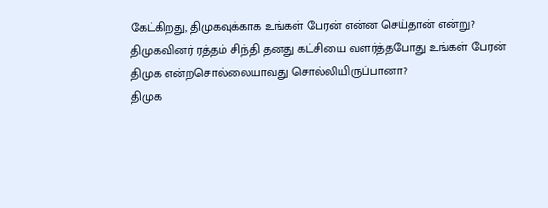கேட்கிறது, திமுகவுக்காக உங்கள் பேரன் என்ன செய்தான் என்று?
திமுகவினர் ரத்தம் சிந்தி தனது கட்சியை வளர்த்தபோது உங்கள் பேரன் திமுக என்றசொல்லையாவது சொல்லியிருப்பானா?
திமுக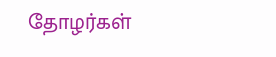தோழர்கள்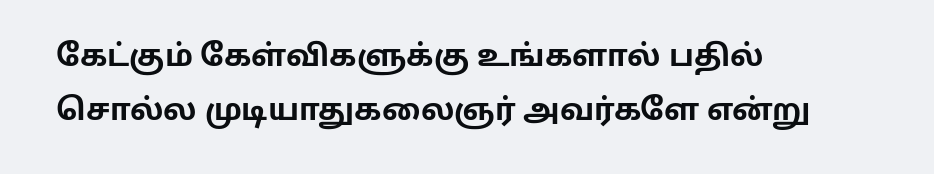கேட்கும் கேள்விகளுக்கு உங்களால் பதில் சொல்ல முடியாதுகலைஞர் அவர்களே என்று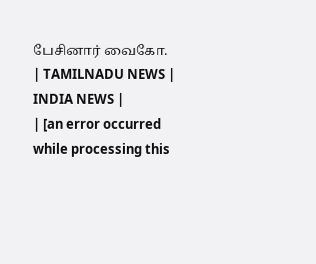பேசினார் வைகோ.
| TAMILNADU NEWS | INDIA NEWS |
| [an error occurred while processing this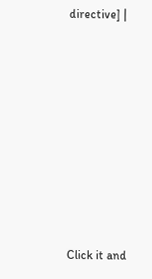directive] |












Click it and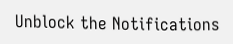Unblock the Notifications